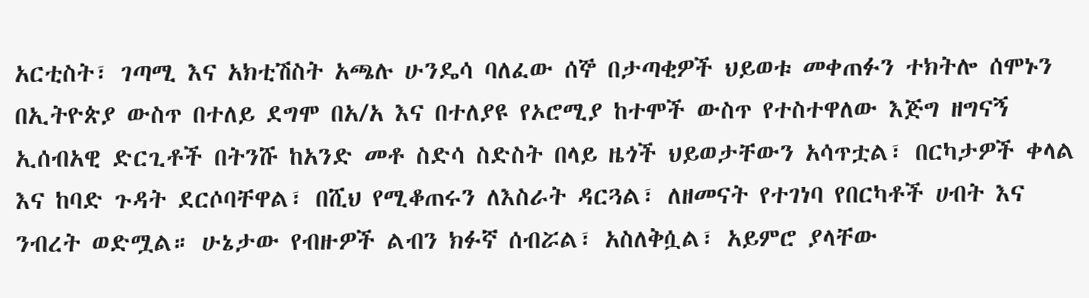አርቲስት፣ ገጣሚ እና አክቲሽስት አጫሉ ሁንዴሳ ባለፈው ሰኞ በታጣቂዎች ህይወቱ መቀጠፉን ተክትሎ ሰሞኑን በኢትዮጵያ ውስጥ በተለይ ደግሞ በአ/አ እና በተለያዩ የኦሮሚያ ከተሞች ውስጥ የተስተዋለው እጅግ ዘግናኝ ኢሰብአዊ ድርጊቶች በትንሹ ከአንድ መቶ ስድሳ ስድስት በላይ ዜጎች ህይወታቸውን አሳጥቷል፣ በርካታዎች ቀላል እና ከባድ ጉዳት ደርሶባቸዋል፣ በሺህ የሚቆጠሩን ለእስራት ዳርጓል፣ ለዘመናት የተገነባ የበርካቶች ሀብት እና ንብረት ወድሟል። ሁኔታው የብዙዎች ልብን ክፉኛ ሰብሯል፣ አስለቅሷል፣ አይምሮ ያላቸው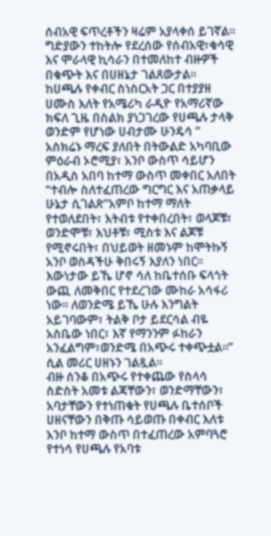ሰብአዊ ፍጥረቶችን ዛሬም አያላቀሰ ይገኛል።
ግድያውን ተከትሎ የደረሰው የሰብአዊ፣ቁሳዊ እና ሞራላዊ ኪሳራን በተመለከተ ብዙዎች በቁጭት እና በሀዘኔታ ገልጸውታል። ከሀጫሉ የቀብር ስነስርአት ጋር በተያያዘ ሀሙስ እለት የአሜሪካ ራዲዮ የአማሪኛው ክፍለ ጊዜ በስልክ ያነጋገረው የሀጫሉ ታላቅ ወንድም የሆነው ሀብታሙ ሁንዴሳ ” አስክሬኑ ማረፍ ያለበት በትውልድ አካባቢው ምዕራብ ኦሮሚያ፣ አንቦ ውስጥ ሳይሆን በአዲስ አበባ ከተማ ውስጥ መቀበር አለበት “ተብሎ ስለተፈጠረው ግርግር እና አጠቃላይ ሁኔታ ሲገልጽ”አምቦ ከተማ ማለት የተወለደበት፣ እትብቱ የተቀበረበት፣ ወላጆቹ፣ ወንድሞቹ፣ እህቶቹ፣ ሚስቱ እና ልጆቹ የሚኖሩበት፣ በህይወት ዘመኑም ከሞትኩኝ አንቦ ወስዳችሁ ቅበሩኝ እያለን ነበር። እውነታው ይኼ ሆኖ ሳለ ከቤተሰቡ ፍላጎት ውጪ ለመቅበር የተደረገው ሙከራ አሳፋሪ ነው። ለወንድሜ ይኼ ሁሉ እንግልት አይገባውም፣ ትልቅ ቦታ ይደርሳል ብዬ አስቤው ነበር፣ እኛ የማንንም ፉከራን አንፈልግም፣ወንድሜ በአጭሩ ተቀጭቷል።” ሲል መሪር ሀዘኑን ገልጿል።
ብዙ ሰንቆ በአጭሩ የተቀጨው የስላሳ ስድስት አመቱ ልጃቸውን፣ ወንድማቸውን፣ አባታቸውን የተነጠቁት የሀጫሉ ቤተሰቦች ሀዘናቸውን በቅጡ ሳይወጡ በቀብር እለቱ አንቦ ከተማ ውስጥ በተፈጠረው አምባጓሮ የተነሳ የሀጫሉ የአባቱ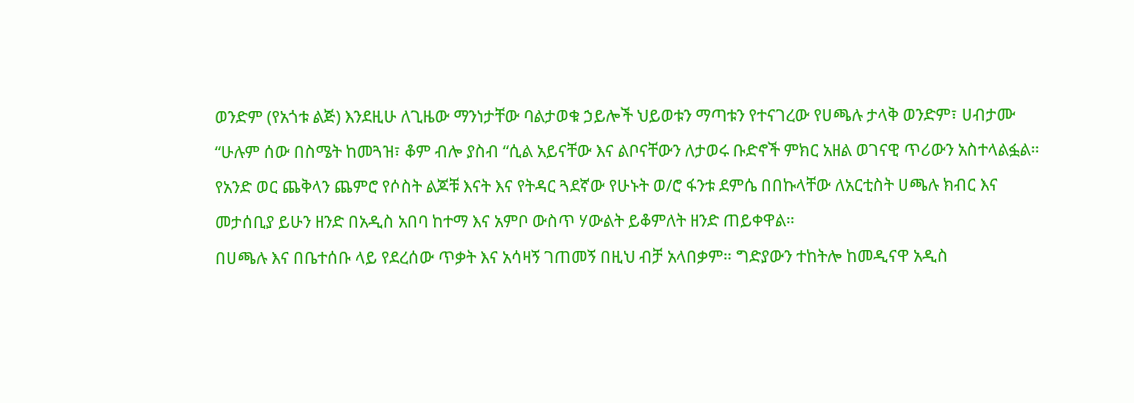ወንድም (የአጎቱ ልጅ) እንደዚሁ ለጊዜው ማንነታቸው ባልታወቁ ኃይሎች ህይወቱን ማጣቱን የተናገረው የሀጫሉ ታላቅ ወንድም፣ ሀብታሙ “ሁሉም ሰው በስሜት ከመጓዝ፣ ቆም ብሎ ያስብ “ሲል አይናቸው እና ልቦናቸውን ለታወሩ ቡድኖች ምክር አዘል ወገናዊ ጥሪውን አስተላልፏል። የአንድ ወር ጨቅላን ጨምሮ የሶስት ልጆቹ እናት እና የትዳር ጓደኛው የሁኑት ወ/ሮ ፋንቱ ደምሴ በበኩላቸው ለአርቲስት ሀጫሉ ክብር እና መታሰቢያ ይሁን ዘንድ በአዲስ አበባ ከተማ እና አምቦ ውስጥ ሃውልት ይቆምለት ዘንድ ጠይቀዋል።
በሀጫሉ እና በቤተሰቡ ላይ የደረሰው ጥቃት እና አሳዛኝ ገጠመኝ በዚህ ብቻ አላበቃም። ግድያውን ተከትሎ ከመዲናዋ አዲስ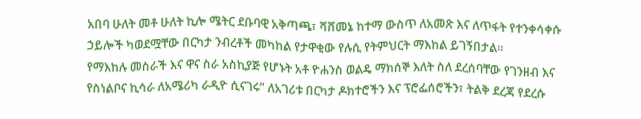አበባ ሁለት መቶ ሁለት ኪሎ ሜትር ደቡባዊ አቅጣጫ፣ ሻሸመኔ ከተማ ውስጥ ለአመጽ እና ለጥፋት የተንቀሳቀሱ ኃይሎች ካወደሟቸው በርካታ ንብረቶች መካከል የታዋቂው የሉሲ የትምህርት ማእከል ይገኝበታል።
የማእከሉ መስራች እና ዋና ስራ አስኪያጅ የሆኑት አቶ ዮሐንስ ወልዴ ማክሰኞ እለት ስለ ደረሰባቸው የገንዘብ እና የስነልቦና ኪሳራ ለአሜሪካ ራዲዮ ሲናገሩ” ለአገሪቱ በርካታ ዶክተሮችን እና ፕሮፌሰሮችን፣ ትልቅ ደረጃ የደረሱ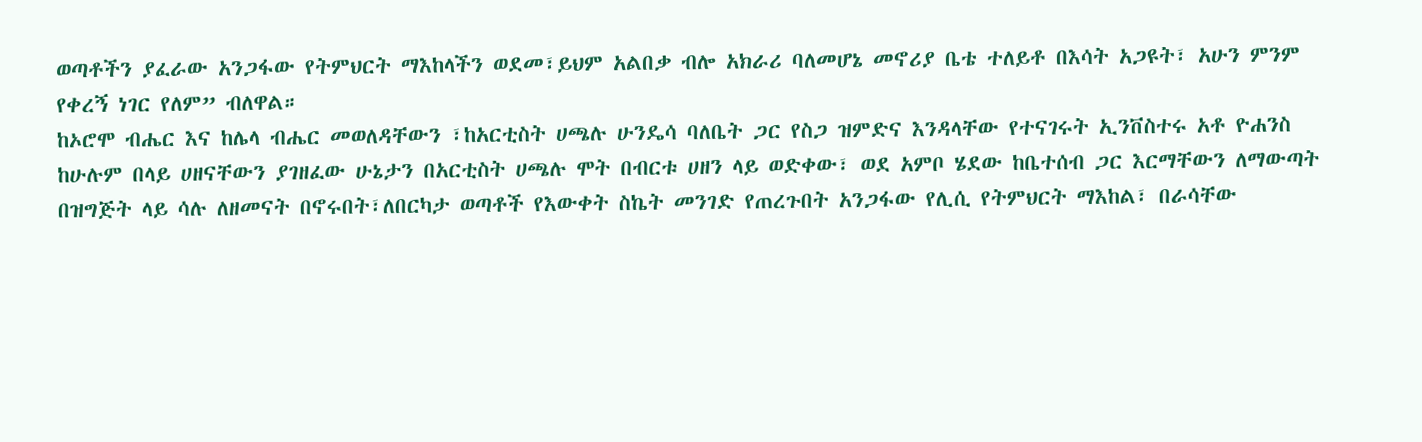ወጣቶችን ያፈራው አንጋፋው የትምህርት ማእከላችን ወደመ፣ይህም አልበቃ ብሎ አክራሪ ባለመሆኔ መኖሪያ ቤቴ ተለይቶ በእሳት አጋዩት፣ አሁን ምንም የቀረኝ ነገር የለም” ብለዋል።
ከኦሮሞ ብሔር እና ከሌላ ብሔር መወለዳቸውን ፣ከአርቲስት ሀጫሉ ሁንዴሳ ባለቤት ጋር የስጋ ዝምድና እንዳላቸው የተናገሩት ኢንቨስተሩ አቶ ዮሐንስ ከሁሉም በላይ ሀዘናቸውን ያገዘፈው ሁኔታን በአርቲስት ሀጫሉ ሞት በብርቱ ሀዘን ላይ ወድቀው፣ ወደ አምቦ ሄደው ከቤተሰብ ጋር እርማቸውን ለማውጣት በዝግጅት ላይ ሳሉ ለዘመናት በኖሩበት፣ለበርካታ ወጣቶች የእውቀት ስኬት መንገድ የጠረጉበት አንጋፋው የሊሲ የትምህርት ማእከል፣ በራሳቸው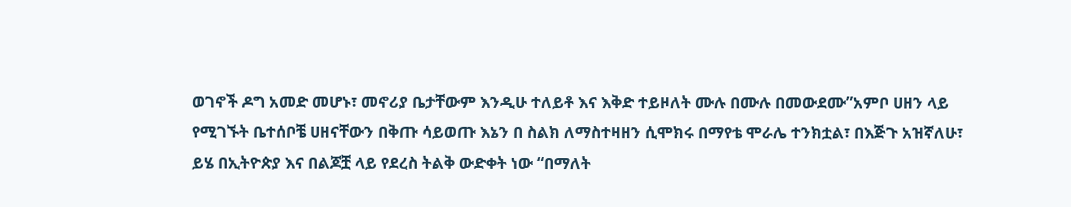ወገኖች ዶግ አመድ መሆኑ፣ መኖሪያ ቤታቸውም እንዲሁ ተለይቶ እና እቅድ ተይዞለት ሙሉ በሙሉ በመውደሙ”አምቦ ሀዘን ላይ የሚገኙት ቤተሰቦቼ ሀዘናቸውን በቅጡ ሳይወጡ እኔን በ ስልክ ለማስተዛዘን ሲሞክሩ በማየቴ ሞራሌ ተንክቷል፣ በእጅጉ አዝኛለሁ፣ ይሄ በኢትዮጵያ እና በልጆቿ ላይ የደረስ ትልቅ ውድቀት ነው “በማለት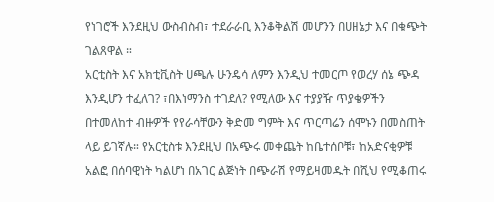የነገሮች እንደዚህ ውስብስብ፣ ተደራራቢ እንቆቅልሽ መሆንን በሀዘኔታ እና በቁጭት ገልጸዋል ።
አርቲስት እና አክቲቪስት ሀጫሉ ሁንዴሳ ለምን እንዲህ ተመርጦ የወረሃ ሰኔ ጭዳ እንዲሆን ተፈለገ? ፣በእነማንስ ተገደለ? የሚለው እና ተያያዥ ጥያቄዎችን በተመለከተ ብዙዎች የየራሳቸውን ቅድመ ግምት እና ጥርጣሬን ሰሞኑን በመስጠት ላይ ይገኛሉ። የአርቲስቱ እንደዚህ በአጭሩ መቀጨት ከቤተሰቦቹ፣ ከአድናቂዎቹ አልፎ በሰባዊነት ካልሆነ በአገር ልጅነት በጭራሽ የማይዛመዱት በሺህ የሚቆጠሩ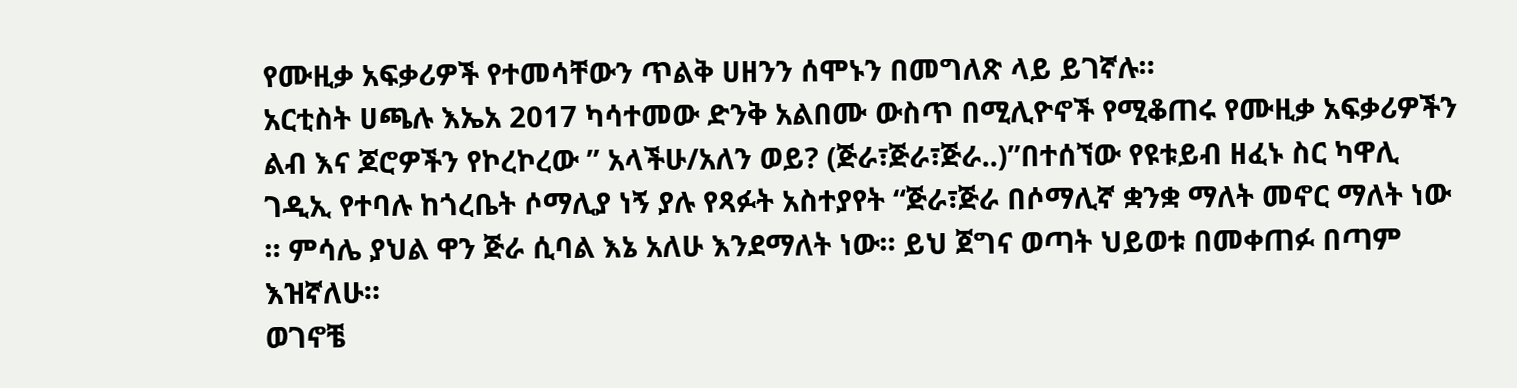የሙዚቃ አፍቃሪዎች የተመሳቸውን ጥልቅ ሀዘንን ሰሞኑን በመግለጽ ላይ ይገኛሉ።
አርቲስት ሀጫሉ እኤአ 2017 ካሳተመው ድንቅ አልበሙ ውስጥ በሚሊዮኖች የሚቆጠሩ የሙዚቃ አፍቃሪዎችን ልብ እና ጆሮዎችን የኮረኮረው ” አላችሁ/አለን ወይ? (ጅራ፣ጅራ፣ጅራ..)”በተሰኘው የዩቱይብ ዘፈኑ ስር ካዋሊ ገዲኢ የተባሉ ከጎረቤት ሶማሊያ ነኝ ያሉ የጻፉት አስተያየት “ጅራ፣ጅራ በሶማሊኛ ቋንቋ ማለት መኖር ማለት ነው ። ምሳሌ ያህል ዋን ጅራ ሲባል እኔ አለሁ እንደማለት ነው። ይህ ጀግና ወጣት ህይወቱ በመቀጠፉ በጣም እዝኛለሁ።
ወገኖቼ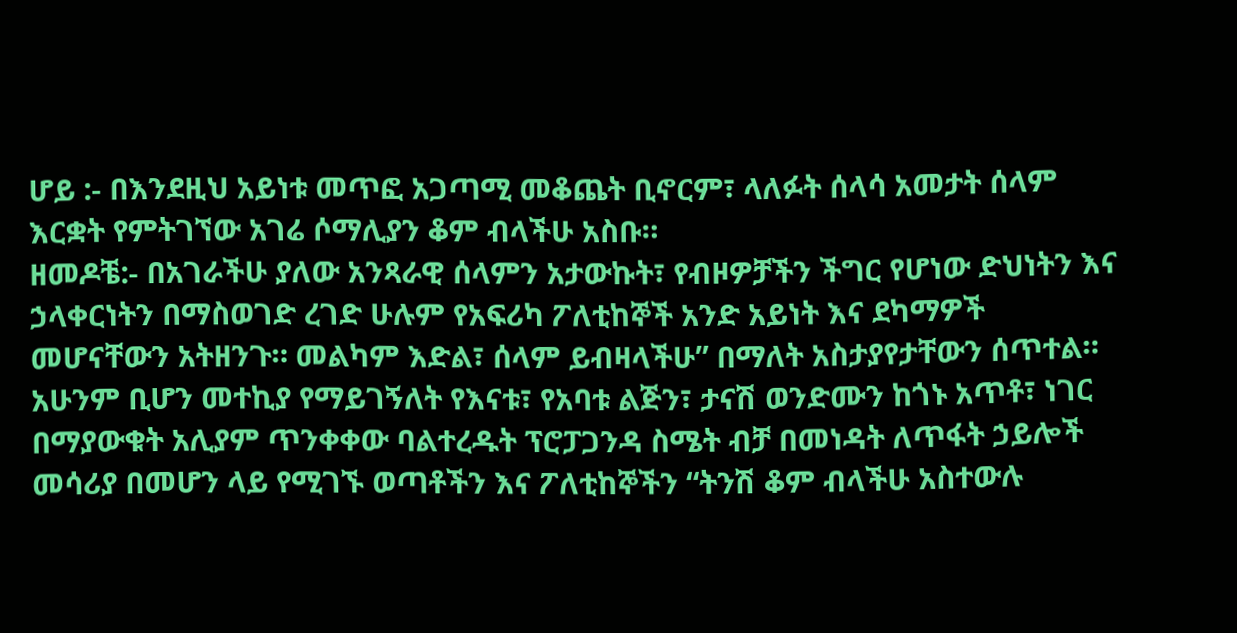ሆይ :- በእንደዚህ አይነቱ መጥፎ አጋጣሚ መቆጨት ቢኖርም፣ ላለፉት ሰላሳ አመታት ሰላም እርቋት የምትገኘው አገሬ ሶማሊያን ቆም ብላችሁ አስቡ።
ዘመዶቼ:- በአገራችሁ ያለው አንጻራዊ ሰላምን አታውኩት፣ የብዞዎቻችን ችግር የሆነው ድህነትን እና ኃላቀርነትን በማስወገድ ረገድ ሁሉም የአፍሪካ ፖለቲከኞች አንድ አይነት እና ደካማዎች መሆናቸውን አትዘንጉ። መልካም እድል፣ ሰላም ይብዛላችሁ” በማለት አስታያየታቸውን ሰጥተል።
አሁንም ቢሆን መተኪያ የማይገኝለት የእናቱ፣ የአባቱ ልጅን፣ ታናሽ ወንድሙን ከጎኑ አጥቶ፣ ነገር በማያውቁት አሊያም ጥንቀቀው ባልተረዱት ፕሮፓጋንዳ ስሜት ብቻ በመነዳት ለጥፋት ኃይሎች መሳሪያ በመሆን ላይ የሚገኙ ወጣቶችን እና ፖለቲከኞችን “ትንሽ ቆም ብላችሁ አስተውሉ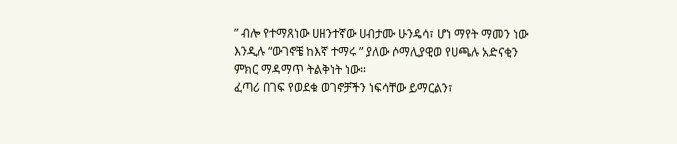” ብሎ የተማጸነው ሀዘንተኛው ሀብታሙ ሁንዴሳ፣ ሆነ ማየት ማመን ነው እንዲሉ “ውገኖቼ ከእኛ ተማሩ ” ያለው ሶማሊያዊወ የሀጫሉ አድናቂን ምክር ማዳማጥ ትልቅነት ነው።
ፈጣሪ በገፍ የወደቁ ወገኖቻችን ነፍሳቸው ይማርልን፣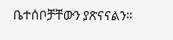ቤተሰቦቻቸውን ያጽናናልን።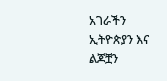አገራችን ኢትዮጵያን እና ልጆቿን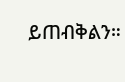ይጠብቅልን።